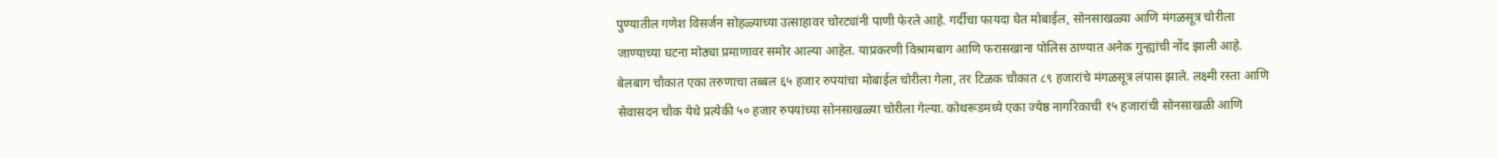पुण्यातील गणेश विसर्जन सोहळ्याच्या उत्साहावर चोरट्यांनी पाणी फेरले आहे. गर्दीचा फायदा घेत मोबाईल, सोनसाखळ्या आणि मंगळसूत्र चोरीला जाण्याच्या घटना मोठ्या प्रमाणावर समोर आल्या आहेत. याप्रकरणी विश्रामबाग आणि फरासखाना पोलिस ठाण्यात अनेक गुन्ह्यांची नोंद झाली आहे.
बेलबाग चौकात एका तरुणाचा तब्बल ६५ हजार रुपयांचा मोबाईल चोरीला गेला, तर टिळक चौकात ८९ हजारांचे मंगळसूत्र लंपास झाले. लक्ष्मी रस्ता आणि सेवासदन चौक येथे प्रत्येकी ५० हजार रुपयांच्या सोनसाखळ्या चोरीला गेल्या. कोथरूडमध्ये एका ज्येष्ठ नागरिकाची १५ हजारांची सोनसाखळी आणि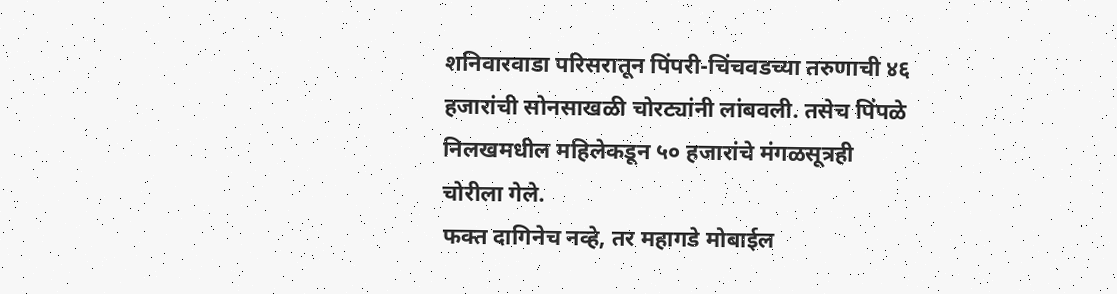शनिवारवाडा परिसरातून पिंपरी-चिंचवडच्या तरुणाची ४६ हजारांची सोनसाखळी चोरट्यांनी लांबवली. तसेच पिंपळे निलखमधील महिलेकडून ५० हजारांचे मंगळसूत्रही चोरीला गेले.
फक्त दागिनेच नव्हे, तर महागडे मोबाईल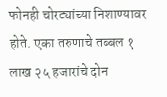फोनही चोरट्यांच्या निशाण्यावर होते. एका तरुणाचे तब्बल १ लाख २५ हजारांचे दोन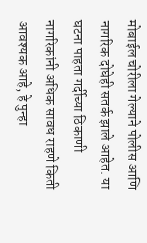मोबाईल चोरीला गेल्याने पोलीस आणि नागरिक दोघेही सतर्क झाले आहेत. या घटना पाहता गर्दीच्या ठिकाणी नागरिकांनी अधिक सावध राहणे किती आवश्यक आहे, हे पुन्हा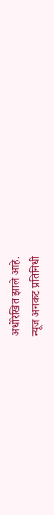अधोरेखित झाले आहे.
न्यूज अनकट प्रतिनिधी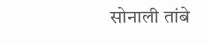सोनाली तांबे